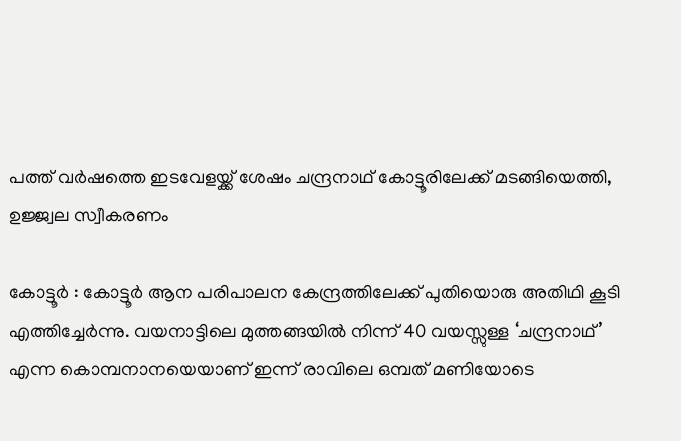പത്ത് വര്‍ഷത്തെ ഇടവേളയ്ക്ക് ശേഷം ചന്ദ്രനാഥ് കോട്ടൂരിലേക്ക് മടങ്ങിയെത്തി, ഉജ്ജ്വല സ്വീകരണം

കോട്ടൂര്‍ : കോട്ടൂര്‍ ആന പരിപാലന കേന്ദ്രത്തിലേക്ക് പുതിയൊരു അതിഥി കൂടി എത്തിച്ചേര്‍ന്നു. വയനാട്ടിലെ മുത്തങ്ങയില്‍ നിന്ന് 40 വയസ്സുള്ള ‘ചന്ദ്രനാഥ്’ എന്ന കൊമ്പനാനയെയാണ് ഇന്ന് രാവിലെ ഒമ്പത് മണിയോടെ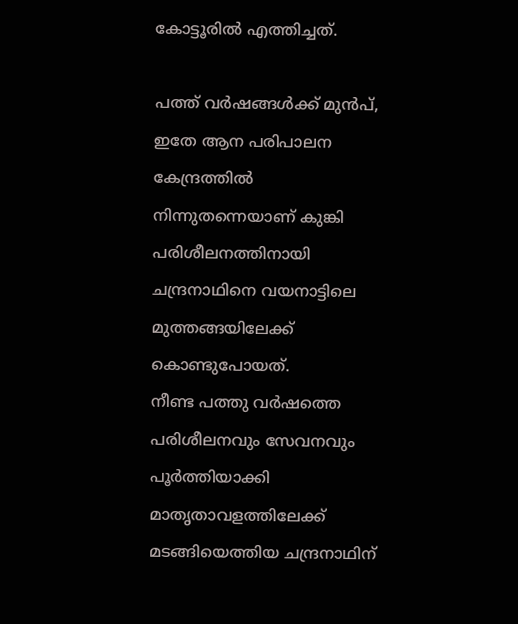കോട്ടൂരില്‍ എത്തിച്ചത്.

പത്ത് വര്‍ഷങ്ങള്‍ക്ക് മുന്‍പ്, ഇതേ ആന പരിപാലന കേന്ദ്രത്തില്‍ നിന്നുതന്നെയാണ് കുങ്കി പരിശീലനത്തിനായി ചന്ദ്രനാഥിനെ വയനാട്ടിലെ മുത്തങ്ങയിലേക്ക് കൊണ്ടുപോയത്.
നീണ്ട പത്തു വര്‍ഷത്തെ പരിശീലനവും സേവനവും പൂര്‍ത്തിയാക്കി മാതൃതാവളത്തിലേക്ക് മടങ്ങിയെത്തിയ ചന്ദ്രനാഥിന്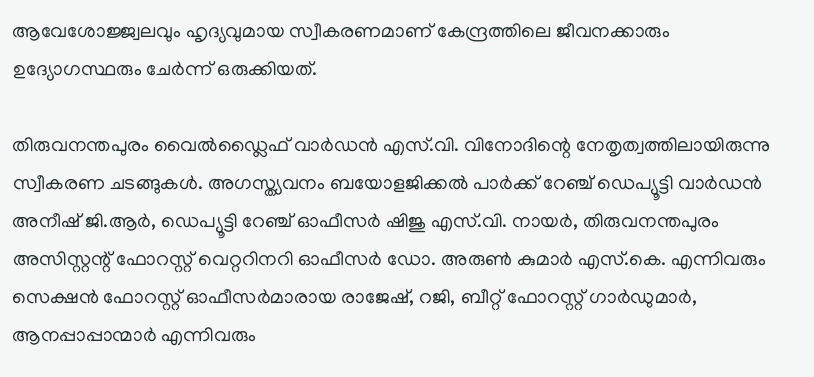ആവേശോജ്ജ്വലവും ഹൃദ്യവുമായ സ്വീകരണമാണ് കേന്ദ്രത്തിലെ ജീവനക്കാരും ഉദ്യോഗസ്ഥരും ചേര്‍ന്ന് ഒരുക്കിയത്.

തിരുവനന്തപുരം വൈല്‍ഡ്ലൈഫ് വാര്‍ഡന്‍ എസ്.വി. വിനോദിന്റെ നേതൃത്വത്തിലായിരുന്നു സ്വീകരണ ചടങ്ങുകള്‍. അഗസ്ത്യവനം ബയോളജിക്കല്‍ പാര്‍ക്ക് റേഞ്ച് ഡെപ്യൂട്ടി വാര്‍ഡന്‍ അനീഷ് ജി.ആര്‍, ഡെപ്യൂട്ടി റേഞ്ച് ഓഫീസര്‍ ഷിജു എസ്.വി. നായര്‍, തിരുവനന്തപുരം അസിസ്റ്റന്റ് ഫോറസ്റ്റ് വെറ്ററിനറി ഓഫീസര്‍ ഡോ. അരുണ്‍ കുമാര്‍ എസ്.കെ. എന്നിവരും സെക്ഷന്‍ ഫോറസ്റ്റ് ഓഫീസര്‍മാരായ രാജേഷ്, റജി, ബീറ്റ് ഫോറസ്റ്റ് ഗാര്‍ഡുമാര്‍, ആനപ്പാപ്പാന്മാര്‍ എന്നിവരും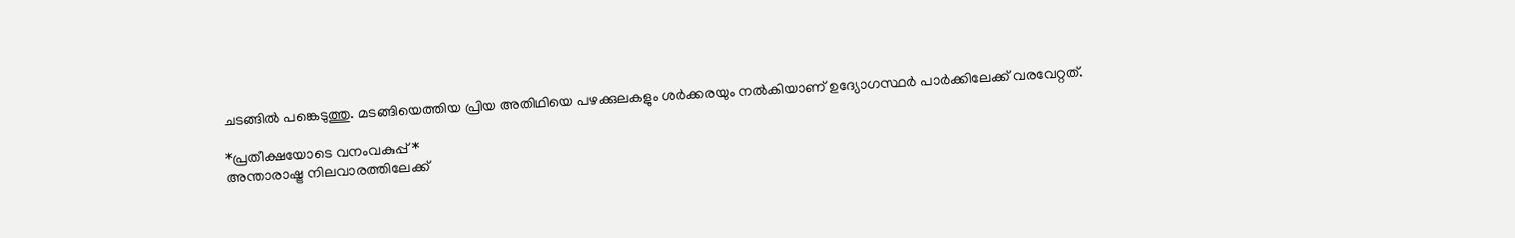ചടങ്ങില്‍ പങ്കെടുത്തു. മടങ്ങിയെത്തിയ പ്രിയ അതിഥിയെ പഴക്കുലകളും ശര്‍ക്കരയും നല്‍കിയാണ് ഉദ്യോഗസ്ഥര്‍ പാര്‍ക്കിലേക്ക് വരവേറ്റത്.

*പ്രതീക്ഷയോടെ വനംവകുപ്പ്*
അന്താരാഷ്ട്ര നിലവാരത്തിലേക്ക്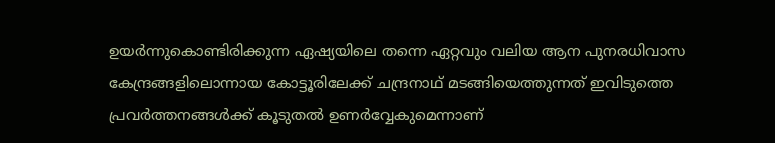ഉയര്‍ന്നുകൊണ്ടിരിക്കുന്ന ഏഷ്യയിലെ തന്നെ ഏറ്റവും വലിയ ആന പുനരധിവാസ കേന്ദ്രങ്ങളിലൊന്നായ കോട്ടൂരിലേക്ക് ചന്ദ്രനാഥ് മടങ്ങിയെത്തുന്നത് ഇവിടുത്തെ പ്രവര്‍ത്തനങ്ങള്‍ക്ക് കൂടുതല്‍ ഉണര്‍വ്വേകുമെന്നാണ്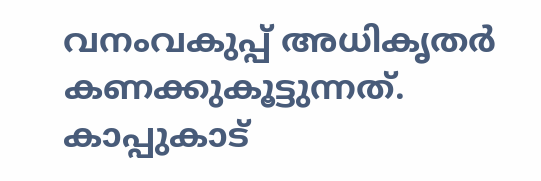വനംവകുപ്പ് അധികൃതര്‍ കണക്കുകൂട്ടുന്നത്. കാപ്പുകാട്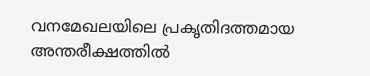വനമേഖലയിലെ പ്രകൃതിദത്തമായ അന്തരീക്ഷത്തില്‍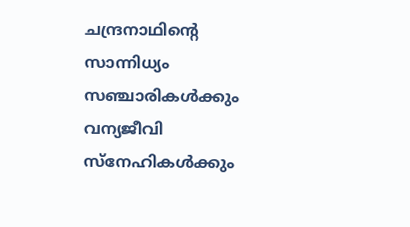ചന്ദ്രനാഥിന്റെ സാന്നിധ്യം സഞ്ചാരികള്‍ക്കും വന്യജീവി സ്‌നേഹികള്‍ക്കും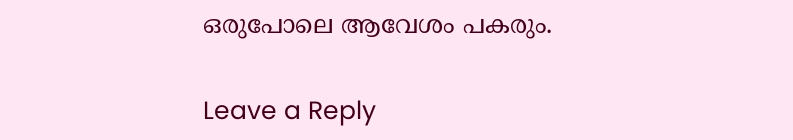ഒരുപോലെ ആവേശം പകരും.

Leave a Reply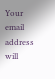Your email address will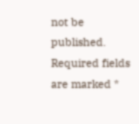not be published. Required fields are marked *